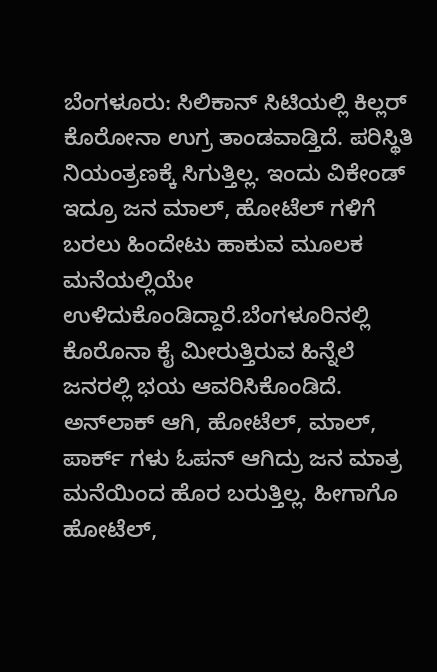ಬೆಂಗಳೂರು: ಸಿಲಿಕಾನ್ ಸಿಟಿಯಲ್ಲಿ ಕಿಲ್ಲರ್ ಕೊರೋನಾ ಉಗ್ರ ತಾಂಡವಾಡ್ತಿದೆ. ಪರಿಸ್ಥಿತಿ ನಿಯಂತ್ರಣಕ್ಕೆ ಸಿಗುತ್ತಿಲ್ಲ. ಇಂದು ವಿಕೇಂಡ್ ಇದ್ರೂ ಜನ ಮಾಲ್, ಹೋಟೆಲ್ ಗಳಿಗೆ ಬರಲು ಹಿಂದೇಟು ಹಾಕುವ ಮೂಲಕ ಮನೆಯಲ್ಲಿಯೇ ಉಳಿದುಕೊಂಡಿದ್ದಾರೆ.ಬೆಂಗಳೂರಿನಲ್ಲಿ ಕೊರೊನಾ ಕೈ ಮೀರುತ್ತಿರುವ ಹಿನ್ನೆಲೆ ಜನರಲ್ಲಿ ಭಯ ಆವರಿಸಿಕೊಂಡಿದೆ. ಅನ್‍ಲಾಕ್ ಆಗಿ, ಹೋಟೆಲ್, ಮಾಲ್, ಪಾರ್ಕ್ ಗಳು ಓಪನ್ ಆಗಿದ್ರು ಜನ ಮಾತ್ರ ಮನೆಯಿಂದ ಹೊರ ಬರುತ್ತಿಲ್ಲ. ಹೀಗಾಗೊ ಹೋಟೆಲ್,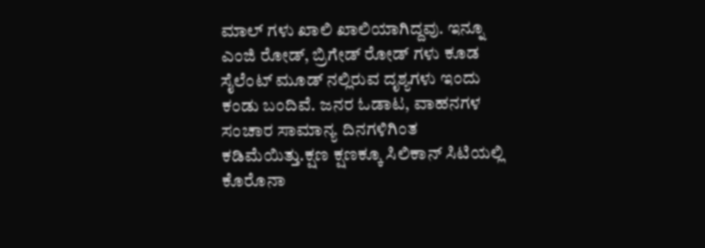ಮಾಲ್ ಗಳು ಖಾಲಿ ಖಾಲಿಯಾಗಿದ್ದವು. ಇನ್ನೂ ಎಂಜಿ ರೋಡ್, ಬ್ರಿಗೇಡ್ ರೋಡ್ ಗಳು ಕೂಡ ಸೈಲೆಂಟ್ ಮೂಡ್ ನಲ್ಲಿರುವ ದೃಶ್ಯಗಳು ಇಂದು ಕಂಡು ಬಂದಿವೆ. ಜನರ ಓಡಾಟ, ವಾಹನಗಳ ಸಂಚಾರ ಸಾಮಾನ್ಯ ದಿನಗಳಿಗಿಂತ ಕಡಿಮೆಯಿತ್ತು.ಕ್ಷಣ ಕ್ಷಣಕ್ಕೂ ಸಿಲಿಕಾನ್ ಸಿಟಿಯಲ್ಲಿ ಕೊರೊನಾ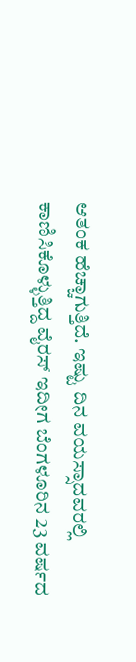ಆತಂಕ ಹೆಚ್ಚಾಗುತ್ತಿದೆ. ಇಷ್ಟು ದಿನ ವಯಸ್ಸಾದವರಲ್ಲಿ ಕಾಣಿಸಿಕೊಳ್ಳುತ್ತಿದ್ದ ವೈರಸ್ ಇದೀಗ ಬೆಂಗಳೂರಿನ 23 ವರ್ಷದ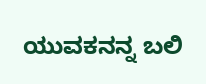ಯುವಕನನ್ನ ಬಲಿ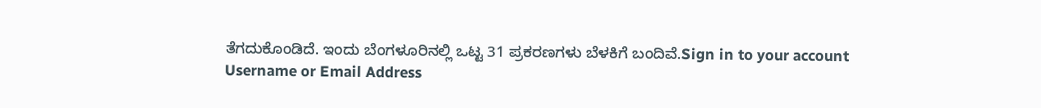ತೆಗದುಕೊಂಡಿದೆ. ಇಂದು ಬೆಂಗಳೂರಿನಲ್ಲಿ ಒಟ್ಟ 31 ಪ್ರಕರಣಗಳು ಬೆಳಕಿಗೆ ಬಂದಿವೆ.Sign in to your account
Username or Email Address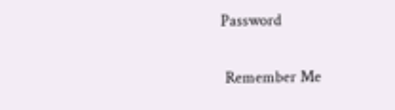Password

 Remember Me